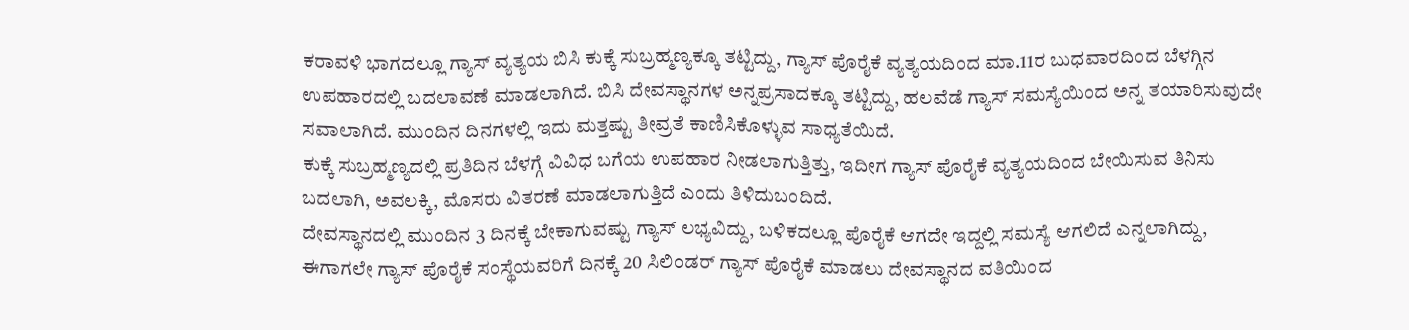ಕರಾವಳಿ ಭಾಗದಲ್ಲೂ ಗ್ಯಾಸ್ ವ್ಯತ್ಯಯ ಬಿಸಿ ಕುಕ್ಕೆ ಸುಬ್ರಹ್ಮಣ್ಯಕ್ಕೂ ತಟ್ಟಿದ್ದು, ಗ್ಯಾಸ್ ಪೊರೈಕೆ ವ್ಯತ್ಯಯದಿಂದ ಮಾ.11ರ ಬುಧವಾರದಿಂದ ಬೆಳಗ್ಗಿನ ಉಪಹಾರದಲ್ಲಿ ಬದಲಾವಣೆ ಮಾಡಲಾಗಿದೆ. ಬಿಸಿ ದೇವಸ್ಥಾನಗಳ ಅನ್ನಪ್ರಸಾದಕ್ಕೂ ತಟ್ಟಿದ್ದು, ಹಲವೆಡೆ ಗ್ಯಾಸ್ ಸಮಸ್ಯೆಯಿಂದ ಅನ್ನ ತಯಾರಿಸುವುದೇ ಸವಾಲಾಗಿದೆ. ಮುಂದಿನ ದಿನಗಳಲ್ಲಿ ಇದು ಮತ್ತಷ್ಟು ತೀವ್ರತೆ ಕಾಣಿಸಿಕೊಳ್ಳುವ ಸಾಧ್ಯತೆಯಿದೆ.
ಕುಕ್ಕೆ ಸುಬ್ರಹ್ಮಣ್ಯದಲ್ಲಿ ಪ್ರತಿದಿನ ಬೆಳಗ್ಗೆ ವಿವಿಧ ಬಗೆಯ ಉಪಹಾರ ನೀಡಲಾಗುತ್ತಿತ್ತು, ಇದೀಗ ಗ್ಯಾಸ್ ಪೊರೈಕೆ ವ್ಯತ್ಯಯದಿಂದ ಬೇಯಿಸುವ ತಿನಿಸು ಬದಲಾಗಿ, ಅವಲಕ್ಕಿ, ಮೊಸರು ವಿತರಣೆ ಮಾಡಲಾಗುತ್ತಿದೆ ಎಂದು ತಿಳಿದುಬಂದಿದೆ.
ದೇವಸ್ಥಾನದಲ್ಲಿ ಮುಂದಿನ 3 ದಿನಕ್ಕೆ ಬೇಕಾಗುವಷ್ಟು ಗ್ಯಾಸ್ ಲಭ್ಯವಿದ್ದು, ಬಳಿಕದಲ್ಲೂ ಪೊರೈಕೆ ಆಗದೇ ಇದ್ದಲ್ಲಿ ಸಮಸ್ಯೆ ಆಗಲಿದೆ ಎನ್ನಲಾಗಿದ್ದು, ಈಗಾಗಲೇ ಗ್ಯಾಸ್ ಪೊರೈಕೆ ಸಂಸ್ಥೆಯವರಿಗೆ ದಿನಕ್ಕೆ 20 ಸಿಲಿಂಡರ್ ಗ್ಯಾಸ್ ಪೊರೈಕೆ ಮಾಡಲು ದೇವಸ್ಥಾನದ ವತಿಯಿಂದ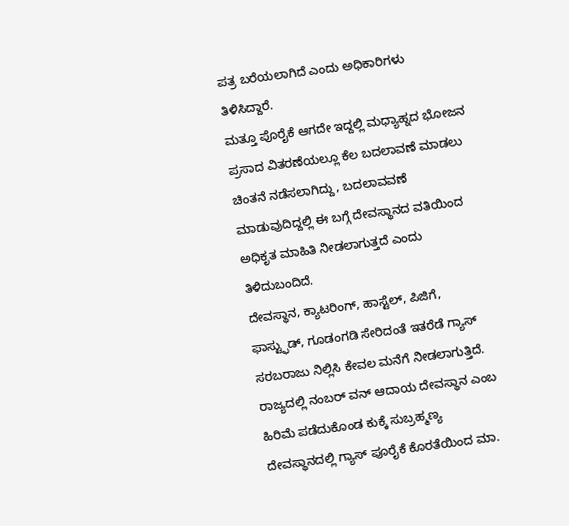ಪತ್ರ ಬರೆಯಲಾಗಿದೆ ಎಂದು ಅಧಿಕಾರಿಗಳು ತಿಳಿಸಿದ್ದಾರೆ.
ಮತ್ತೂ ಪೊರೈಕೆ ಆಗದೇ ಇದ್ದಲ್ಲಿ ಮಧ್ಯಾಹ್ನದ ಭೋಜನ ಪ್ರಸಾದ ವಿತರಣೆಯಲ್ಲೂ ಕೆಲ ಬದಲಾವಣೆ ಮಾಡಲು ಚಿಂತನೆ ನಡೆಸಲಾಗಿದ್ದು, ಬದಲಾವವಣೆ ಮಾಡುವುದಿದ್ದಲ್ಲಿ ಈ ಬಗ್ಗೆ ದೇವಸ್ಥಾನದ ವತಿಯಿಂದ ಅಧಿಕೃತ ಮಾಹಿತಿ ನೀಡಲಾಗುತ್ತದೆ ಎಂದು ತಿಳಿದುಬಂದಿದೆ.
ದೇವಸ್ಥಾನ, ಕ್ಯಾಟರಿಂಗ್, ಹಾಸ್ಟೆಲ್, ಪಿಜಿಗೆ, ಫಾಸ್ಟ್ಫುಡ್, ಗೂಡಂಗಡಿ ಸೇರಿದಂತೆ ಇತರೆಡೆ ಗ್ಯಾಸ್ ಸರಬರಾಜು ನಿಲ್ಲಿಸಿ ಕೇವಲ ಮನೆಗೆ ನೀಡಲಾಗುತ್ತಿದೆ. ರಾಜ್ಯದಲ್ಲಿ ನಂಬರ್ ವನ್ ಆದಾಯ ದೇವಸ್ಥಾನ ಎಂಬ ಹಿರಿಮೆ ಪಡೆದುಕೊಂಡ ಕುಕ್ಕೆ ಸುಬ್ರಹ್ಮಣ್ಯ ದೇವಸ್ಥಾನದಲ್ಲಿ ಗ್ಯಾಸ್ ಪೂರೈಕೆ ಕೊರತೆಯಿಂದ ಮಾ.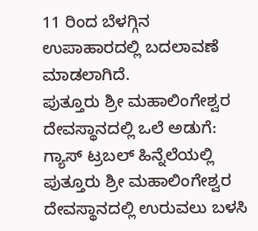11 ರಿಂದ ಬೆಳಗ್ಗಿನ ಉಪಾಹಾರದಲ್ಲಿ ಬದಲಾವಣೆ ಮಾಡಲಾಗಿದೆ.
ಪುತ್ತೂರು ಶ್ರೀ ಮಹಾಲಿಂಗೇಶ್ವರ ದೇವಸ್ಥಾನದಲ್ಲಿ ಒಲೆ ಅಡುಗೆ:
ಗ್ಯಾಸ್ ಟ್ರಬಲ್ ಹಿನ್ನೆಲೆಯಲ್ಲಿ ಪುತ್ತೂರು ಶ್ರೀ ಮಹಾಲಿಂಗೇಶ್ವರ ದೇವಸ್ಥಾನದಲ್ಲಿ ಉರುವಲು ಬಳಸಿ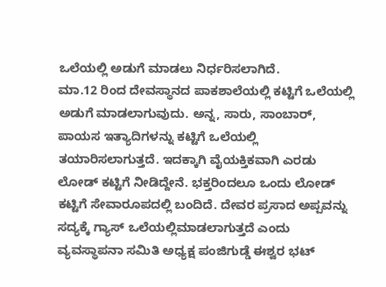ಒಲೆಯಲ್ಲಿ ಅಡುಗೆ ಮಾಡಲು ನಿರ್ಧರಿಸಲಾಗಿದೆ.
ಮಾ.12 ರಿಂದ ದೇವಸ್ಥಾನದ ಪಾಕಶಾಲೆಯಲ್ಲಿ ಕಟ್ಟಿಗೆ ಒಲೆಯಲ್ಲಿ ಅಡುಗೆ ಮಾಡಲಾಗುವುದು. ಅನ್ನ, ಸಾರು, ಸಾಂಬಾರ್, ಪಾಯಸ ಇತ್ಯಾದಿಗಳನ್ನು ಕಟ್ಟಿಗೆ ಒಲೆಯಲ್ಲಿ ತಯಾರಿಸಲಾಗುತ್ತದೆ. ಇದಕ್ಕಾಗಿ ವೈಯಕ್ತಿಕವಾಗಿ ಎರಡು ಲೋಡ್ ಕಟ್ಟಿಗೆ ನೀಡಿದ್ದೇನೆ. ಭಕ್ತರಿಂದಲೂ ಒಂದು ಲೋಡ್ ಕಟ್ಟಿಗೆ ಸೇವಾರೂಪದಲ್ಲಿ ಬಂದಿದೆ. ದೇವರ ಪ್ರಸಾದ ಅಪ್ಪವನ್ನು ಸದ್ಯಕ್ಕೆ ಗ್ಯಾಸ್ ಒಲೆಯಲ್ಲಿಮಾಡಲಾಗುತ್ತದೆ ಎಂದು ವ್ಯವಸ್ಥಾಪನಾ ಸಮಿತಿ ಅಧ್ಯಕ್ಷ ಪಂಜಿಗುಡ್ಡೆ ಈಶ್ವರ ಭಟ್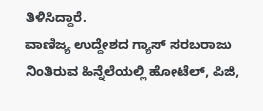ತಿಳಿಸಿದ್ದಾರೆ.
ವಾಣಿಜ್ಯ ಉದ್ದೇಶದ ಗ್ಯಾಸ್ ಸರಬರಾಜು ನಿಂತಿರುವ ಹಿನ್ನೆಲೆಯಲ್ಲಿ ಹೋಟೆಲ್, ಪಿಜಿ,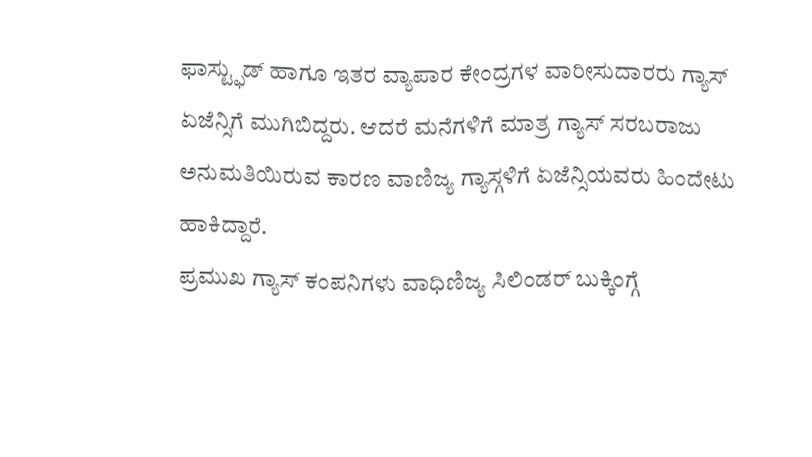ಫಾಸ್ಟ್ಫುಡ್ ಹಾಗೂ ಇತರ ವ್ಯಾಪಾರ ಕೇಂದ್ರಗಳ ವಾರೀಸುದಾರರು ಗ್ಯಾಸ್ ಏಜೆನ್ಸಿಗೆ ಮುಗಿಬಿದ್ದರು. ಆದರೆ ಮನೆಗಳಿಗೆ ಮಾತ್ರ ಗ್ಯಾಸ್ ಸರಬರಾಜು ಅನುಮತಿಯಿರುವ ಕಾರಣ ವಾಣಿಜ್ಯ ಗ್ಯಾಸ್ಗಳಿಗೆ ಏಜೆನ್ಸಿಯವರು ಹಿಂದೇಟು ಹಾಕಿದ್ದಾರೆ.
ಪ್ರಮುಖ ಗ್ಯಾಸ್ ಕಂಪನಿಗಳು ವಾಧಿಣಿಜ್ಯ ಸಿಲಿಂಡರ್ ಬುಕ್ಕಿಂಗ್ಗೆ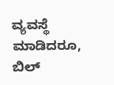ವ್ಯವಸ್ಥೆ ಮಾಡಿದರೂ, ಬಿಲ್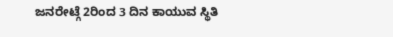ಜನರೇಟ್ಗೆ 2ರಿಂದ 3 ದಿನ ಕಾಯುವ ಸ್ಥಿತಿ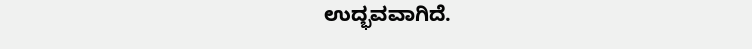ಉದ್ಭವವಾಗಿದೆ.